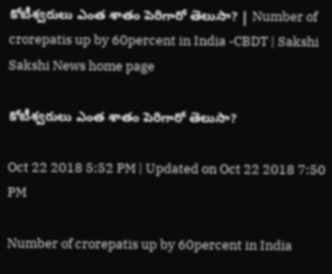కోటీశ్వరులు ఎంత శాతం పెరిగారో తెలుసా? | Number of crorepatis up by 60percent in India -CBDT | Sakshi
Sakshi News home page

కోటీశ్వరులు ఎంత శాతం పెరిగారో తెలుసా?

Oct 22 2018 5:52 PM | Updated on Oct 22 2018 7:50 PM

Number of crorepatis up by 60percent in India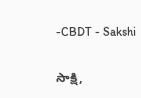-CBDT - Sakshi

సాక్షి,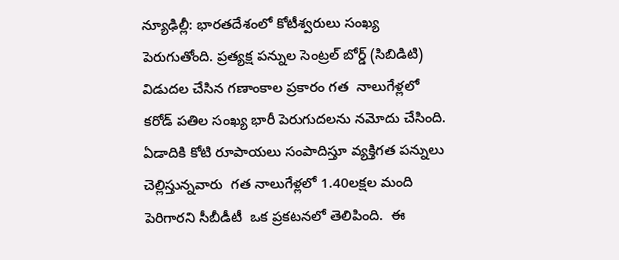న్యూఢిల్లీ: భారతదేశంలో కోటీశ్వరులు సంఖ్య పెరుగుతోంది. ప్రత్యక్ష పన్నుల సెంట్రల్ బోర్డ్ (సిబిడిటి) విడుదల చేసిన గణాంకాల ప్రకారం గత  నాలుగేళ్లలో కరోడ్‌ పతిల సంఖ్య భారీ పెరుగుదలను నమోదు చేసింది. ఏడాదికి కోటి రూపాయలు సంపాదిస్తూ వ్యక్తిగత పన్నులు చెల్లిస్తున్నవారు  గత నాలుగేళ్లలో 1.40లక్షల మంది పెరిగారని సీబీడీటీ  ఒక ప్రకటనలో తెలిపింది.  ఈ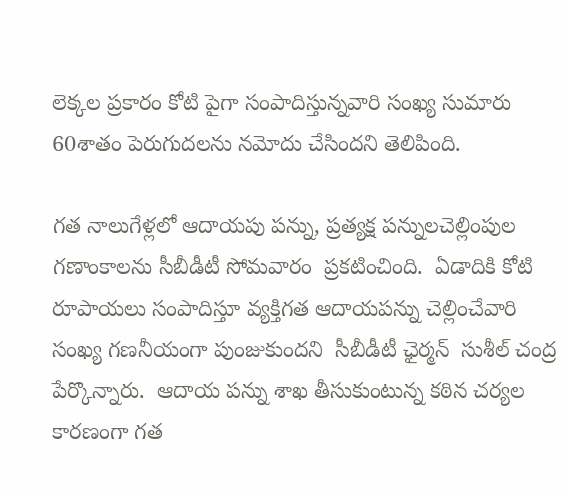లెక్కల ప్రకారం కోటి పైగా సంపాదిస్తున్నవారి సంఖ్య సుమారు 60శాతం పెరుగుదలను నమోదు చేసిందని తెలిపింది.

గత నాలుగేళ్లలో ఆదాయపు పన్ను, ప్రత్యక్ష పన్నులచెల్లింపుల గణాంకాలను సీబీడీటీ సోమవారం  ప్రకటించింది.  ఏడాదికి కోటి రూపాయలు సంపాదిస్తూ వ్యక్తిగత ఆదాయపన్ను చెల్లించేవారి సంఖ్య గణనీయంగా పుంజుకుందని  సీబీడీటీ ఛైర్మన్‌  సుశీల్‌ చంద్ర  పేర్కొన్నారు.  ఆదాయ పన్ను శాఖ తీసుకుంటున్న కఠిన చర్యల కారణంగా గత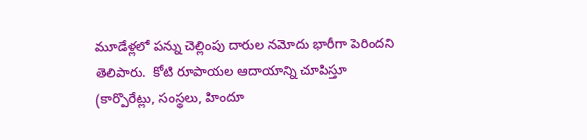మూడేళ్లలో పన్ను చెల్లింపు దారుల నమోదు భారీగా పెరిందని తెలిపారు.  కోటి రూపాయల ఆదాయాన్ని చూపిస్తూ  (కార్పొరేట్లు, సంస్థలు, హిందూ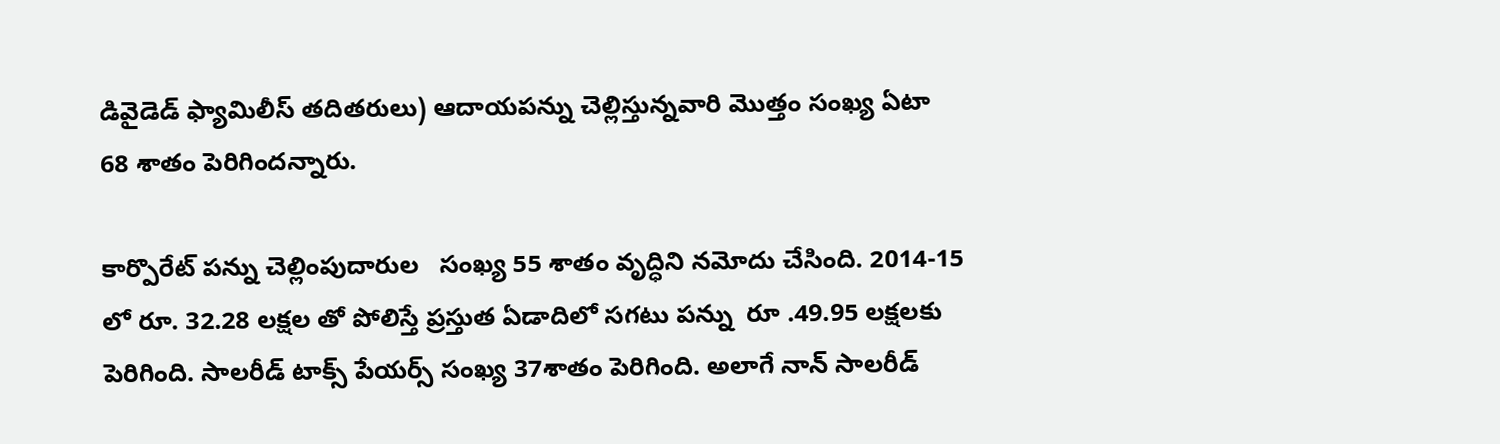డివైడెడ్‌ ఫ్యామిలీస్‌ తదితరులు) ఆదాయపన్ను చెల్లిస్తున్నవారి మొత్తం సంఖ్య ఏటా 68 శాతం పెరిగిందన్నారు.

కార్పొరేట్ పన్ను చెల్లింపుదారుల   సంఖ్య 55 శాతం వృద్ధిని నమోదు చేసింది. 2014-15 లో రూ. 32.28 లక్షల తో పోలిస్తే ప్రస్తుత ఏడాదిలో సగటు పన్ను  రూ .49.95 లక్షలకు పెరిగింది. సాలరీడ్‌ టాక్స్‌ పేయర్స్‌ సంఖ‍్య 37శాతం పెరిగింది. అలాగే నాన్‌ సాలరీడ్‌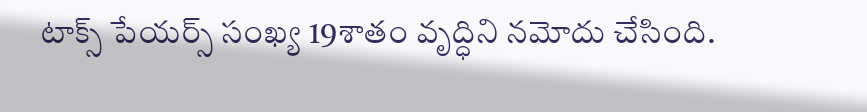టాక్స్‌ పేయర్స్‌ సంఖ‍్య 19శాతం వృద్ధిని నమోదు చేసింది.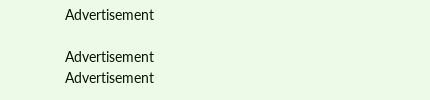Advertisement

Advertisement
Advertisement